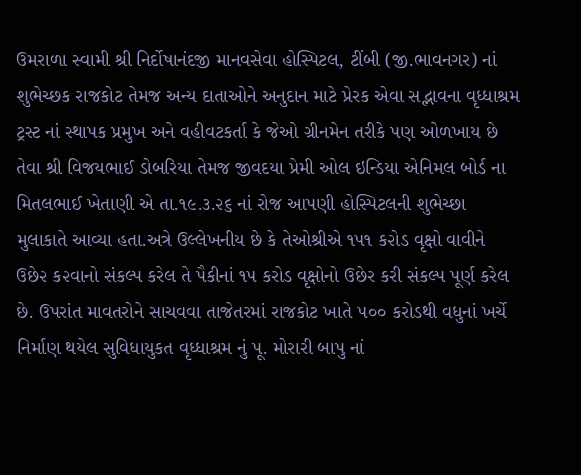ઉમરાળા સ્વામી શ્રી નિર્દોષાનંદજી માનવસેવા હોસ્પિટલ, ટીંબી (જી.ભાવનગર) નાં શુભેચ્છક રાજકોટ તેમજ અન્ય દાતાઓને અનુદાન માટે પ્રેરક એવા સદ્ભાવના વૃધ્ધાશ્રમ ટ્રસ્ટ નાં સ્થાપક પ્રમુખ અને વહીવટકર્તા કે જેઓ ગ્રીનમેન તરીકે પણ ઓળખાય છે તેવા શ્રી વિજયભાઈ ડોબરિયા તેમજ જીવદયા પ્રેમી ઓલ ઇન્ડિયા એનિમલ બોર્ડ ના મિતલભાઈ ખેતાણી એ તા.૧૯.૩.૨૬ નાં રોજ આપણી હોસ્પિટલની શુભેચ્છા મુલાકાતે આવ્યા હતા.અત્રે ઉલ્લેખનીય છે કે તેઓશ્રીએ ૧૫૧ ક૨ોડ વૃક્ષો વાવીને ઉછે૨ ક૨વાનો સંકલ્પ કરેલ તે પૈકીનાં ૧૫ કરોડ વૃક્ષોનો ઉછેર કરી સંકલ્પ પૂર્ણ કરેલ છે. ઉપરાંત માવતરોને સાચવવા તાજેતરમાં રાજકોટ ખાતે ૫૦૦ કરોડથી વધુનાં ખર્ચે નિર્માણ થયેલ સુવિધાયુકત વૃધ્ધાશ્રમ નું પૂ. મોરારી બાપુ નાં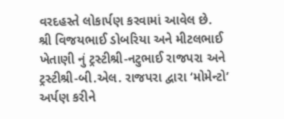વરદહસ્તે લોકાર્પણ કરવામાં આવેલ છે.
શ્રી વિજયભાઈ ડોબરિયા અને મીટલભાઈ ખેતાણી નું ટ્રસ્ટીશ્રી-નટુભાઈ રાજપરા અને ટ્રસ્ટીશ્રી-બી.એલ. રાજપરા દ્વારા ‘મોમેન્ટો’ અર્પણ કરીને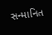સન્માનિત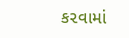ક૨વામાં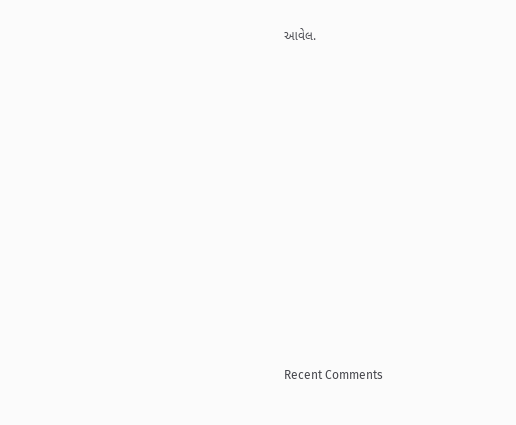આવેલ.















Recent Comments